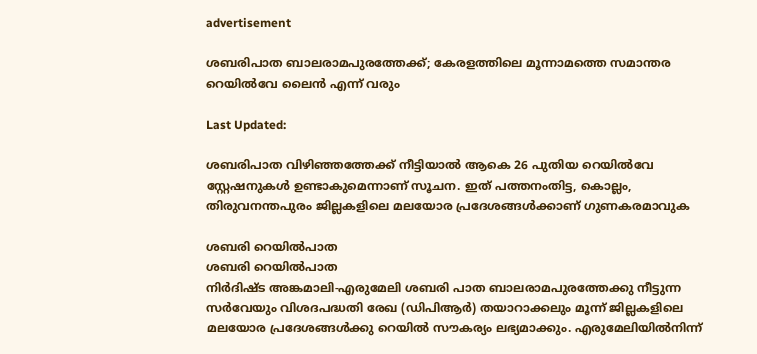advertisement

ശബരിപാത ബാലരാമപുരത്തേക്ക്; കേരളത്തിലെ മൂന്നാമത്തെ സമാന്തര റെയില്‍വേ ലൈൻ എന്ന് വരും

Last Updated:

ശബരിപാത വിഴിഞ്ഞത്തേക്ക് നീട്ടിയാൽ ആകെ 26 പുതിയ റെയിൽവേ സ്റ്റേഷനുകൾ ഉണ്ടാകുമെന്നാണ് സൂചന. ഇത് പത്തനംതിട്ട, കൊല്ലം, തിരുവനന്തപുരം ജില്ലകളിലെ മലയോര പ്രദേശങ്ങൾക്കാണ് ഗുണകരമാവുക

ശബരി റെയിൽ‌പാത
ശബരി റെയിൽ‌പാത
നിർദിഷ്ട അങ്കമാലി-എരുമേലി ശബരി പാത ബാലരാമപുരത്തേക്കു നീട്ടുന്ന സർവേയും വിശദപദ്ധതി രേഖ (ഡിപിആർ) തയാറാക്കലും മൂന്ന് ജില്ലകളിലെ മലയോര പ്രദേശങ്ങൾക്കു റെയിൽ സൗകര്യം ലഭ്യമാക്കും. എരുമേലിയിൽനിന്ന്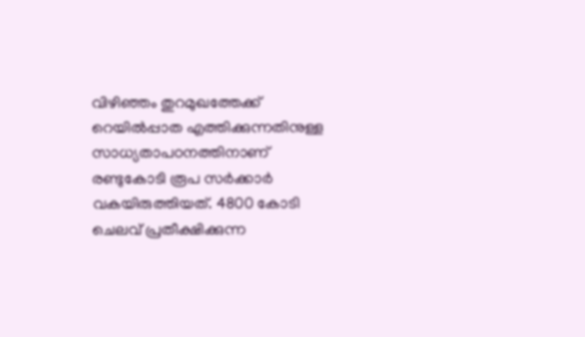വിഴിഞ്ഞം തുറമുഖത്തേക്ക് റെയിൽപ്പാത എത്തിക്കുന്നതിനുള്ള സാധ്യതാപഠനത്തിനാണ് രണ്ടുകോടി രൂപ സർക്കാർ വകയിരുത്തിയത്. 4800 കോടി ചെലവ് പ്രതീക്ഷിക്കുന്ന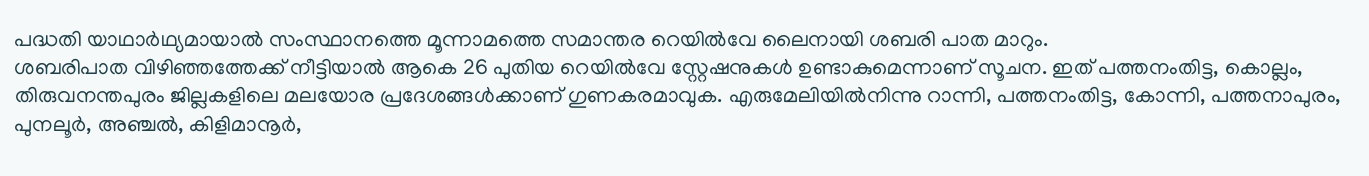പദ്ധതി യാഥാര്‍ഥ്യമായാല്‍ സംസ്ഥാനത്തെ മൂന്നാമത്തെ സമാന്തര റെയില്‍വേ ലൈനായി ശബരി പാത മാറും.
ശബരിപാത വിഴിഞ്ഞത്തേക്ക് നീട്ടിയാൽ ആകെ 26 പുതിയ റെയിൽവേ സ്റ്റേഷനുകൾ ഉണ്ടാകുമെന്നാണ് സൂചന. ഇത് പത്തനംതിട്ട, കൊല്ലം, തിരുവനന്തപുരം ജില്ലകളിലെ മലയോര പ്രദേശങ്ങൾക്കാണ് ഗുണകരമാവുക. എരുമേലിയിൽനിന്നു റാന്നി, പത്തനംതിട്ട, കോന്നി, പത്തനാപുരം, പുനലൂർ, അഞ്ചൽ, കിളിമാനൂർ,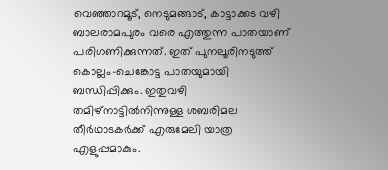വെഞ്ഞാറമൂട്, നെടുമങ്ങാട്, കാട്ടാക്കട വഴി ബാലരാമപുരം വരെ എത്തുന്ന പാതയാണ് പരിഗണിക്കുന്നത്. ഇത് പുനലൂരിനടുത്ത് കൊല്ലം-ചെങ്കോട്ട പാതയുമായി ബന്ധിപ്പിക്കും. ഇതുവഴി തമിഴ്നാട്ടിൽനിന്നുള്ള ശബരിമല തീർഥാടകർക്ക് എരുമേലി യാത്ര എളുപ്പമാകും.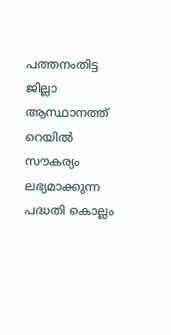പത്തനംതിട്ട ജില്ലാ ആസ്ഥാനത്ത് റെയിൽ സൗകര്യം ലഭ്യമാക്കുന്ന പദ്ധതി കൊല്ലം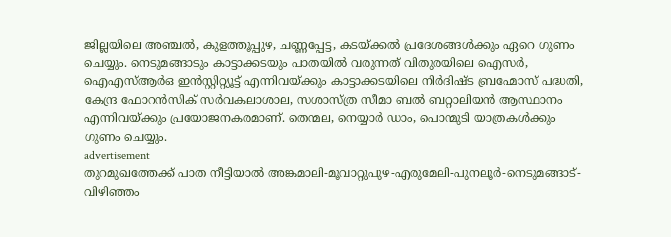ജില്ലയിലെ അഞ്ചൽ, കുളത്തൂപ്പുഴ, ചണ്ണപ്പേട്ട, കടയ്ക്കൽ പ്രദേശങ്ങൾക്കും ഏറെ ഗുണം ചെയ്യും. നെടുമങ്ങാടും കാട്ടാക്കടയും പാതയിൽ വരുന്നത് വിതുരയിലെ ഐസർ, ഐഎസ്ആർഒ ഇൻസ്റ്റിറ്റ്യൂട്ട് എന്നിവയ്ക്കും കാട്ടാക്കടയിലെ നിർദിഷ്ട ബ്രഹ്മോസ് പദ്ധതി, കേന്ദ്ര ഫോറൻസിക് സർവകലാശാല, സശാസ്ത്ര സീമാ ബൽ ബറ്റാലിയൻ ആസ്ഥാനം എന്നിവയ്ക്കും പ്രയോജനകരമാണ്. തെന്മല, നെയ്യാർ ഡാം, പൊന്മുടി യാത്രകൾക്കും ഗുണം ചെയ്യും.
advertisement
തുറമുഖത്തേക്ക് പാത നീട്ടിയാൽ അങ്കമാലി-മൂവാറ്റുപുഴ-എരുമേലി-പുനലൂർ-നെടുമങ്ങാട്-വിഴിഞ്ഞം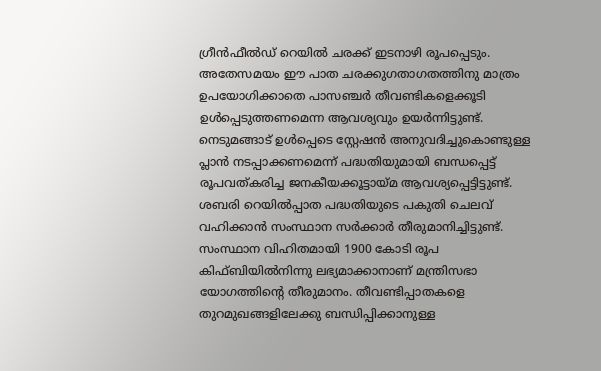ഗ്രീൻഫീൽഡ് റെയിൽ ചരക്ക് ഇടനാഴി രൂപപ്പെടും. അതേസമയം ഈ പാത ചരക്കുഗതാഗതത്തിനു മാത്രം ഉപയോഗിക്കാതെ പാസഞ്ചർ തീവണ്ടികളെക്കൂടി ഉൾപ്പെടുത്തണമെന്ന ആവശ്യവും ഉയർന്നിട്ടുണ്ട്.
നെടുമങ്ങാട് ഉൾപ്പെടെ സ്റ്റേഷൻ അനുവദിച്ചുകൊണ്ടുള്ള പ്ലാൻ നടപ്പാക്കണമെന്ന് പദ്ധതിയുമായി ബന്ധപ്പെട്ട് രൂപവത്കരിച്ച ജനകീയക്കൂട്ടായ്മ ആവശ്യപ്പെട്ടിട്ടുണ്ട്.
ശബരി റെയിൽപ്പാത പദ്ധതിയുടെ പകുതി ചെലവ് വഹിക്കാൻ സംസ്ഥാന സർക്കാർ തീരുമാനിച്ചിട്ടുണ്ട്. സംസ്ഥാന വിഹിതമായി 1900 കോടി രൂപ കിഫ്ബിയിൽനിന്നു ലഭ്യമാക്കാനാണ് മന്ത്രിസഭാ യോഗത്തിന്റെ തീരുമാനം. തീവണ്ടിപ്പാതകളെ തുറമുഖങ്ങളിലേക്കു ബന്ധിപ്പിക്കാനുള്ള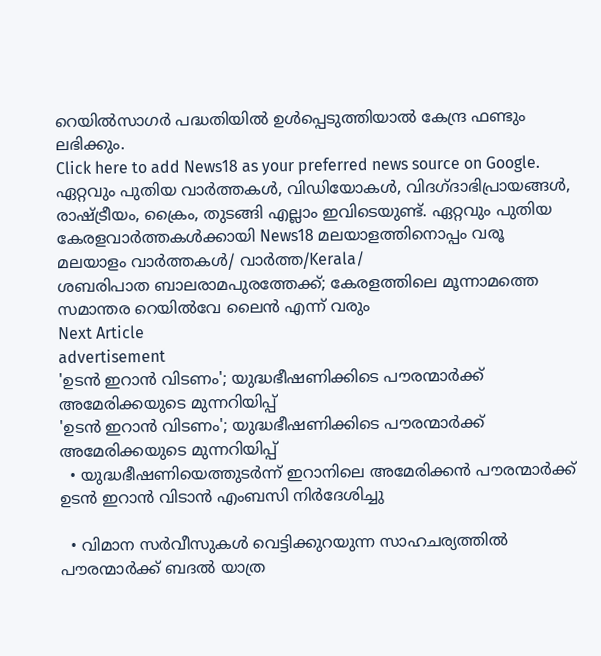റെയിൽസാഗർ പദ്ധതിയിൽ ഉൾപ്പെടുത്തിയാൽ കേന്ദ്ര ഫണ്ടും ലഭിക്കും.
Click here to add News18 as your preferred news source on Google.
ഏറ്റവും പുതിയ വാർത്തകൾ, വിഡിയോകൾ, വിദഗ്ദാഭിപ്രായങ്ങൾ, രാഷ്ട്രീയം, ക്രൈം, തുടങ്ങി എല്ലാം ഇവിടെയുണ്ട്. ഏറ്റവും പുതിയ കേരളവാർത്തകൾക്കായി News18 മലയാളത്തിനൊപ്പം വരൂ
മലയാളം വാർത്തകൾ/ വാർത്ത/Kerala/
ശബരിപാത ബാലരാമപുരത്തേക്ക്; കേരളത്തിലെ മൂന്നാമത്തെ സമാന്തര റെയില്‍വേ ലൈൻ എന്ന് വരും
Next Article
advertisement
'ഉടൻ ഇറാൻ വിടണം'; യുദ്ധഭീഷണിക്കിടെ പൗരന്മാർക്ക് അമേരിക്കയുടെ മുന്നറിയിപ്പ്
'ഉടൻ ഇറാൻ വിടണം'; യുദ്ധഭീഷണിക്കിടെ പൗരന്മാർക്ക് അമേരിക്കയുടെ മുന്നറിയിപ്പ്
  • യുദ്ധഭീഷണിയെത്തുടർന്ന് ഇറാനിലെ അമേരിക്കൻ പൗരന്മാർക്ക് ഉടൻ ഇറാൻ വിടാൻ എംബസി നിർദേശിച്ചു

  • വിമാന സർവീസുകൾ വെട്ടിക്കുറയുന്ന സാഹചര്യത്തിൽ പൗരന്മാർക്ക് ബദൽ യാത്ര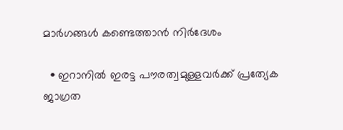മാർഗങ്ങൾ കണ്ടെത്താൻ നിർദേശം

  • ഇറാനിൽ ഇരട്ട പൗരത്വമുള്ളവർക്ക് പ്രത്യേക ജാഗ്രത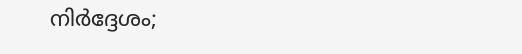നിർദ്ദേശം;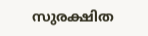സുരക്ഷിത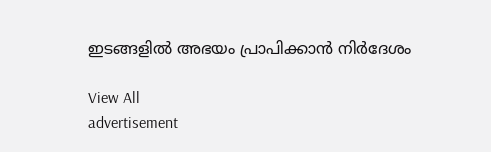ഇടങ്ങളിൽ അഭയം പ്രാപിക്കാൻ നിർദേശം

View All
advertisement